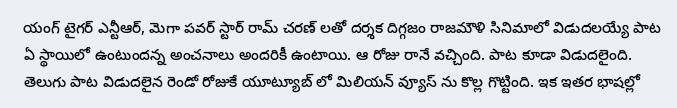యంగ్ టైగర్ ఎన్టీఆర్, మెగా పవర్ స్టార్ రామ్ చరణ్ లతో దర్శక దిగ్గజం రాజమౌళి సినిమాలో విడుదలయ్యే పాట ఏ స్థాయిలో ఉంటుందన్న అంచనాలు అందరికీ ఉంటాయి. ఆ రోజు రానే వచ్చింది. పాట కూడా విడుదలైంది. తెలుగు పాట విడుదలైన రెండో రోజుకే యూట్యూబ్ లో మిలియన్ వ్యూస్ ను కొల్ల గొట్టింది. ఇక ఇతర భాషల్లో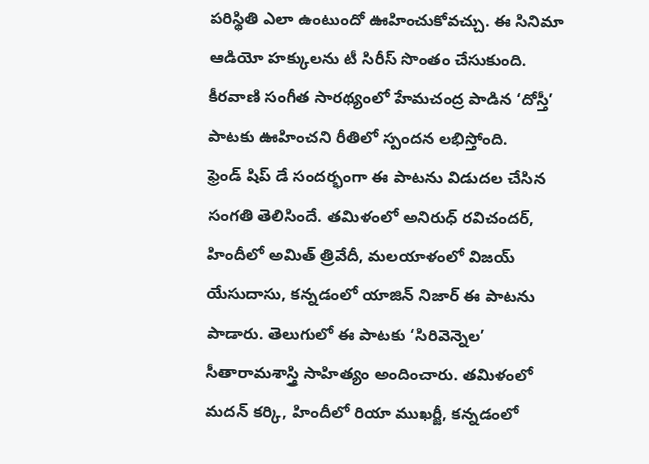పరిస్థితి ఎలా ఉంటుందో ఊహించుకోవచ్చు. ఈ సినిమా ఆడియో హక్కులను టీ సిరీస్ సొంతం చేసుకుంది. కీరవాణి సంగీత సారథ్యంలో హేమచంద్ర పాడిన ‘దోస్తీ’ పాటకు ఊహించని రీతిలో స్పందన లభిస్తోంది.
ఫ్రెండ్ షిప్ డే సందర్భంగా ఈ పాటను విడుదల చేసిన సంగతి తెలిసిందే. తమిళంలో అనిరుధ్ రవిచందర్, హిందీలో అమిత్ త్రివేదీ, మలయాళంలో విజయ్ యేసుదాసు, కన్నడంలో యాజిన్ నిజార్ ఈ పాటను పాడారు. తెలుగులో ఈ పాటకు ‘సిరివెన్నెల’ సీతారామశాస్త్రి సాహిత్యం అందించారు. తమిళంలో మదన్ కర్కి, హిందీలో రియా ముఖర్జీ, కన్నడంలో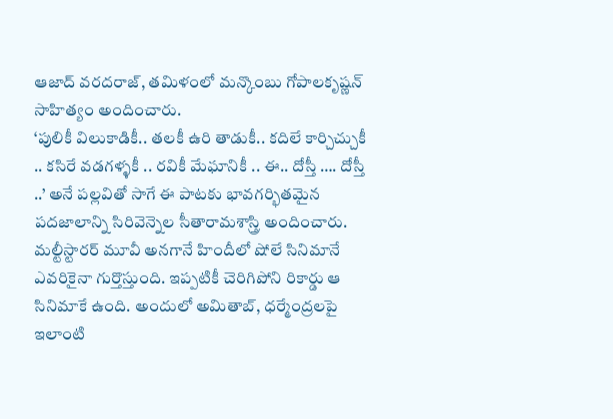ఆజాద్ వరదరాజ్, తమిళంలో మన్కొంబు గోపాలకృష్ణన్ సాహిత్యం అందించారు.
‘పులికీ విలుకాడికీ.. తలకీ ఉరి తాడుకీ.. కదిలే కార్చిచ్చుకీ .. కసిరే వడగళ్ళకీ .. రవికీ మేఘానికీ .. ఈ.. దోస్తీ …. దోస్తీ ..’ అనే పల్లవితో సాగే ఈ పాటకు భావగర్భితమైన పదజాలాన్ని సిరివెన్నెల సీతారామశాస్త్రి అందించారు. మల్టీస్టారర్ మూవీ అనగానే హిందీలో షోలే సినిమానే ఎవరికైనా గుర్తొస్తుంది. ఇప్పటికీ చెరిగిపోని రికార్డు ఆ సినిమాకే ఉంది. అందులో అమితాబ్, ధర్మేంద్రలపై ఇలాంటి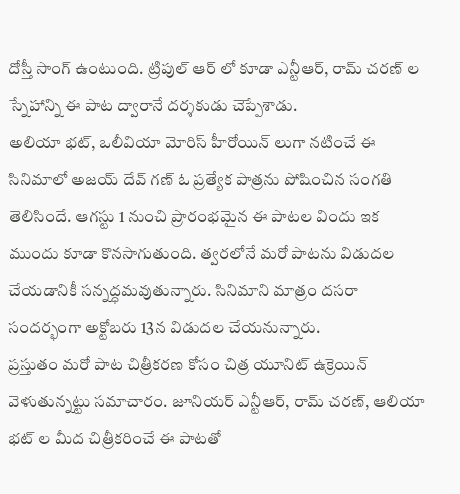దోస్తీ సాంగ్ ఉంటుంది. ట్రిపుల్ ఆర్ లో కూడా ఎన్టీఆర్, రామ్ చరణ్ ల స్నేహాన్ని ఈ పాట ద్వారానే దర్శకుడు చెప్పేశాడు.
అలియా భట్, ఒలీవియా మోరిస్ హీరోయిన్ లుగా నటించే ఈ సినిమాలో అజయ్ దేవ్ గణ్ ఓ ప్రత్యేక పాత్రను పోషించిన సంగతి తెలిసిందే. ఆగస్టు 1 నుంచి ప్రారంభమైన ఈ పాటల విందు ఇక ముందు కూడా కొనసాగుతుంది. త్వరలోనే మరో పాటను విడుదల చేయడానికీ సన్నద్ధమవుతున్నారు. సినిమాని మాత్రం దసరా సందర్భంగా అక్టోబరు 13న విడుదల చేయనున్నారు.
ప్రస్తుతం మరో పాట చిత్రీకరణ కోసం చిత్ర యూనిట్ ఉక్రెయిన్ వెళుతున్నట్టు సమాచారం. జూనియర్ ఎన్టీఆర్, రామ్ చరణ్, ఆలియా భట్ ల మీద చిత్రీకరించే ఈ పాటతో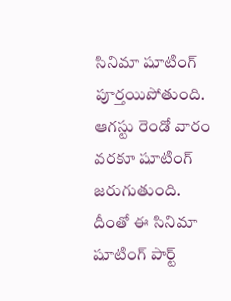సినిమా షూటింగ్ పూర్తయిపోతుంది. ఆగస్టు రెండో వారం వరకూ షూటింగ్ జరుగుతుంది. దీంతో ఈ సినిమా షూటింగ్ పార్ట్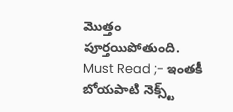మొత్తం పూర్తయిపోతుంది.
Must Read ;- ఇంతకీ బోయపాటి నెక్స్ట్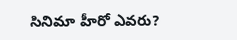సినిమా హీరో ఎవరు?